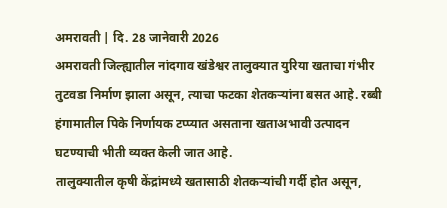अमरावती | दि. 28 जानेवारी 2026
अमरावती जिल्ह्यातील नांदगाव खंडेश्वर तालुक्यात युरिया खताचा गंभीर तुटवडा निर्माण झाला असून, त्याचा फटका शेतकऱ्यांना बसत आहे. रब्बी हंगामातील पिके निर्णायक टप्प्यात असताना खताअभावी उत्पादन घटण्याची भीती व्यक्त केली जात आहे.
तालुक्यातील कृषी केंद्रांमध्ये खतासाठी शेतकऱ्यांची गर्दी होत असून,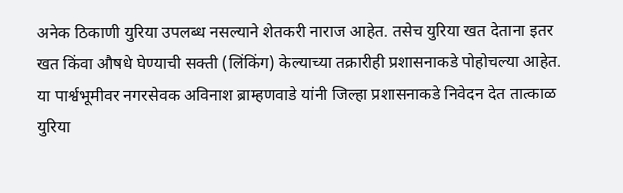अनेक ठिकाणी युरिया उपलब्ध नसल्याने शेतकरी नाराज आहेत. तसेच युरिया खत देताना इतर खत किंवा औषधे घेण्याची सक्ती (लिंकिंग) केल्याच्या तक्रारीही प्रशासनाकडे पोहोचल्या आहेत.
या पार्श्वभूमीवर नगरसेवक अविनाश ब्राम्हणवाडे यांनी जिल्हा प्रशासनाकडे निवेदन देत तात्काळ युरिया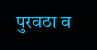पुरवठा व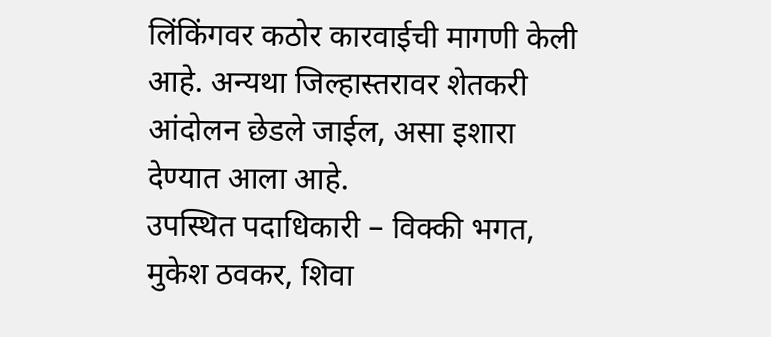लिंकिंगवर कठोर कारवाईची मागणी केली आहे. अन्यथा जिल्हास्तरावर शेतकरी आंदोलन छेडले जाईल, असा इशारा देण्यात आला आहे.
उपस्थित पदाधिकारी – विक्की भगत, मुकेश ठवकर, शिवा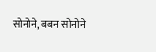सोनोने, बबन सोनोने